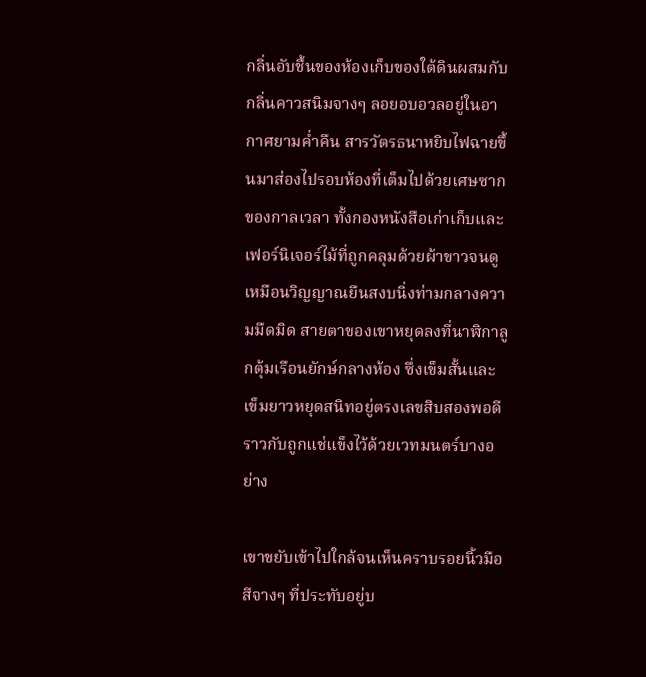กลิ่นอับชื้นของห้องเก็บของใต้ดินผสมกับกลิ่นคาวสนิมจางๆ ลอยอบอวลอยู่ในอากาศยามค่ำคืน สารวัตรธนาหยิบไฟฉายขึ้นมาส่องไปรอบห้องที่เต็มไปด้วยเศษซากของกาลเวลา ทั้งกองหนังสือเก่าเก็บและเฟอร์นิเจอร์ไม้ที่ถูกคลุมด้วยผ้าขาวจนดูเหมือนวิญญาณยืนสงบนิ่งท่ามกลางความมืดมิด สายตาของเขาหยุดลงที่นาฬิกาลูกตุ้มเรือนยักษ์กลางห้อง ซึ่งเข็มสั้นและเข็มยาวหยุดสนิทอยู่ตรงเลขสิบสองพอดีราวกับถูกแช่แข็งไว้ด้วยเวทมนตร์บางอย่าง

เขาขยับเข้าไปใกล้จนเห็นคราบรอยนิ้วมือสีจางๆ ที่ประทับอยู่บ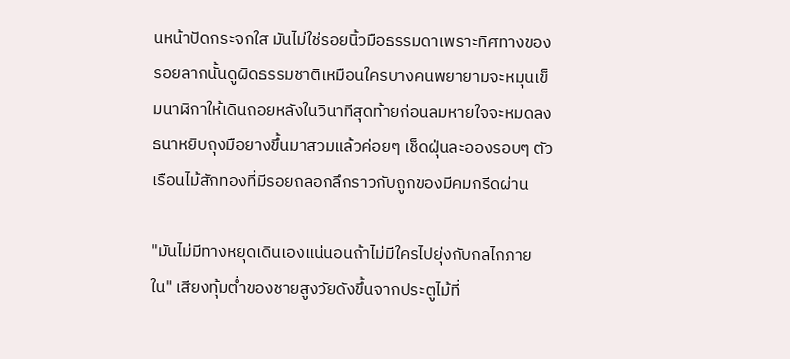นหน้าปัดกระจกใส มันไม่ใช่รอยนิ้วมือธรรมดาเพราะทิศทางของรอยลากนั้นดูผิดธรรมชาติเหมือนใครบางคนพยายามจะหมุนเข็มนาฬิกาให้เดินถอยหลังในวินาทีสุดท้ายก่อนลมหายใจจะหมดลง ธนาหยิบถุงมือยางขึ้นมาสวมแล้วค่อยๆ เช็ดฝุ่นละอองรอบๆ ตัวเรือนไม้สักทองที่มีรอยถลอกลึกราวกับถูกของมีคมกรีดผ่าน

"มันไม่มีทางหยุดเดินเองแน่นอนถ้าไม่มีใครไปยุ่งกับกลไกภายใน" เสียงทุ้มต่ำของชายสูงวัยดังขึ้นจากประตูไม้ที่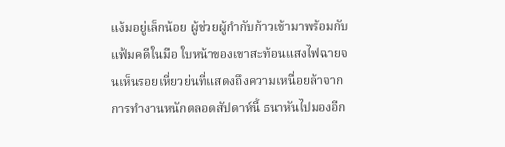แง้มอยู่เล็กน้อย ผู้ช่วยผู้กำกับก้าวเข้ามาพร้อมกับแฟ้มคดีในมือ ใบหน้าของเขาสะท้อนแสงไฟฉายจนเห็นรอยเหี่ยวย่นที่แสดงถึงความเหนื่อยล้าจากการทำงานหนักตลอดสัปดาห์นี้ ธนาหันไปมองอีก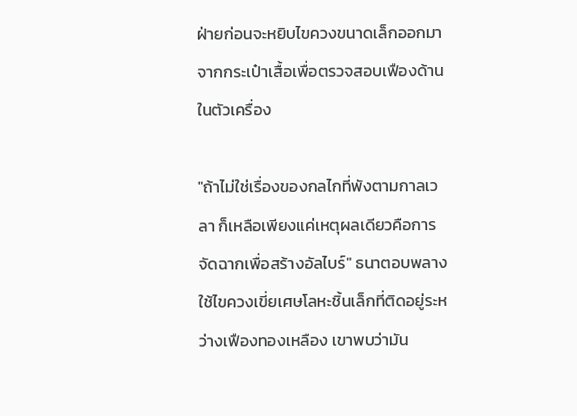ฝ่ายก่อนจะหยิบไขควงขนาดเล็กออกมาจากกระเป๋าเสื้อเพื่อตรวจสอบเฟืองด้านในตัวเครื่อง

"ถ้าไม่ใช่เรื่องของกลไกที่พังตามกาลเวลา ก็เหลือเพียงแค่เหตุผลเดียวคือการจัดฉากเพื่อสร้างอัลไบร์" ธนาตอบพลางใช้ไขควงเขี่ยเศษโลหะชิ้นเล็กที่ติดอยู่ระหว่างเฟืองทองเหลือง เขาพบว่ามัน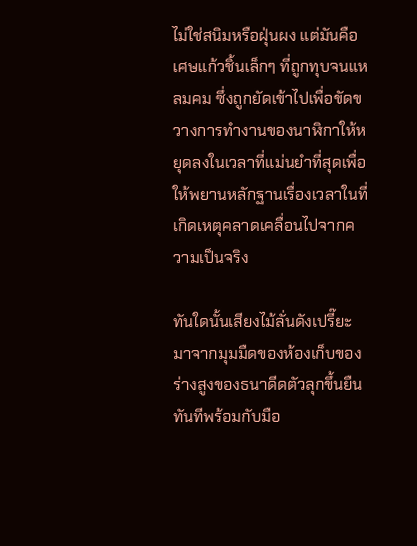ไม่ใช่สนิมหรือฝุ่นผง แต่มันคือเศษแก้วชิ้นเล็กๆ ที่ถูกทุบจนแหลมคม ซึ่งถูกยัดเข้าไปเพื่อขัดขวางการทำงานของนาฬิกาให้หยุดลงในเวลาที่แม่นยำที่สุดเพื่อให้พยานหลักฐานเรื่องเวลาในที่เกิดเหตุคลาดเคลื่อนไปจากความเป็นจริง

ทันใดนั้นเสียงไม้ลั่นดังเปรี๊ยะมาจากมุมมืดของห้องเก็บของ ร่างสูงของธนาดีดตัวลุกขึ้นยืนทันทีพร้อมกับมือ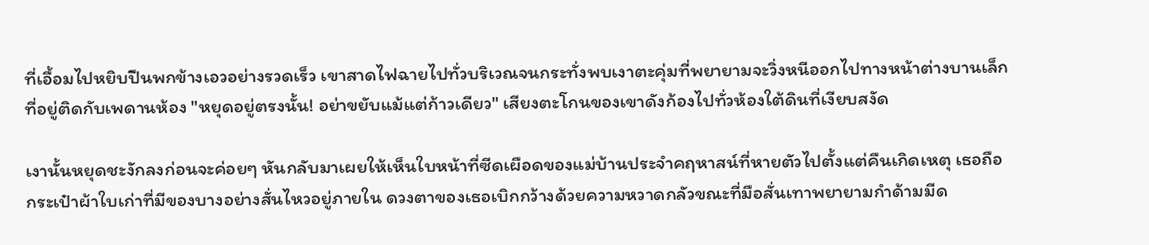ที่เอื้อมไปหยิบปืนพกข้างเอวอย่างรวดเร็ว เขาสาดไฟฉายไปทั่วบริเวณจนกระทั่งพบเงาตะคุ่มที่พยายามจะวิ่งหนีออกไปทางหน้าต่างบานเล็กที่อยู่ติดกับเพดานห้อง "หยุดอยู่ตรงนั้น! อย่าขยับแม้แต่ก้าวเดียว" เสียงตะโกนของเขาดังก้องไปทั่วห้องใต้ดินที่เงียบสงัด

เงานั้นหยุดชะงักลงก่อนจะค่อยๆ หันกลับมาเผยให้เห็นใบหน้าที่ซีดเผือดของแม่บ้านประจำคฤหาสน์ที่หายตัวไปตั้งแต่คืนเกิดเหตุ เธอถือกระเป๋าผ้าใบเก่าที่มีของบางอย่างสั่นไหวอยู่ภายใน ดวงตาของเธอเบิกกว้างด้วยความหวาดกลัวขณะที่มือสั่นเทาพยายามกำด้ามมีด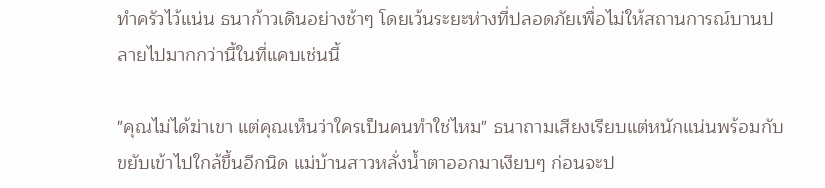ทำครัวไว้แน่น ธนาก้าวเดินอย่างช้าๆ โดยเว้นระยะห่างที่ปลอดภัยเพื่อไม่ให้สถานการณ์บานปลายไปมากกว่านี้ในที่แคบเช่นนี้

"คุณไม่ได้ฆ่าเขา แต่คุณเห็นว่าใครเป็นคนทำใช่ไหม" ธนาถามเสียงเรียบแต่หนักแน่นพร้อมกับขยับเข้าไปใกล้ขึ้นอีกนิด แม่บ้านสาวหลั่งน้ำตาออกมาเงียบๆ ก่อนจะป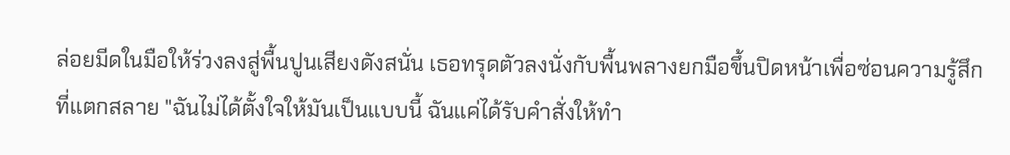ล่อยมีดในมือให้ร่วงลงสู่พื้นปูนเสียงดังสนั่น เธอทรุดตัวลงนั่งกับพื้นพลางยกมือขึ้นปิดหน้าเพื่อซ่อนความรู้สึกที่แตกสลาย "ฉันไม่ได้ตั้งใจให้มันเป็นแบบนี้ ฉันแค่ได้รับคำสั่งให้ทำ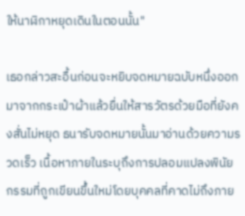ให้นาฬิกาหยุดเดินในตอนนั้น"

เธอกล่าวสะอื้นก่อนจะหยิบจดหมายฉบับหนึ่งออกมาจากกระเป๋าผ้าแล้วยื่นให้สารวัตรด้วยมือที่ยังคงสั่นไม่หยุด ธนารับจดหมายนั้นมาอ่านด้วยความรวดเร็ว เนื้อหาภายในระบุถึงการปลอมแปลงพินัยกรรมที่ถูกเขียนขึ้นใหม่โดยบุคคลที่คาดไม่ถึงภาย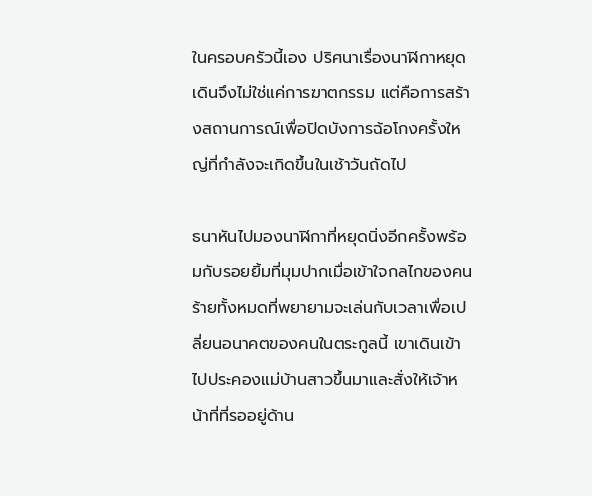ในครอบครัวนี้เอง ปริศนาเรื่องนาฬิกาหยุดเดินจึงไม่ใช่แค่การฆาตกรรม แต่คือการสร้างสถานการณ์เพื่อปิดบังการฉ้อโกงครั้งใหญ่ที่กำลังจะเกิดขึ้นในเช้าวันถัดไป

ธนาหันไปมองนาฬิกาที่หยุดนิ่งอีกครั้งพร้อมกับรอยยิ้มที่มุมปากเมื่อเข้าใจกลไกของคนร้ายทั้งหมดที่พยายามจะเล่นกับเวลาเพื่อเปลี่ยนอนาคตของคนในตระกูลนี้ เขาเดินเข้าไปประคองแม่บ้านสาวขึ้นมาและสั่งให้เจ้าหน้าที่ที่รออยู่ด้าน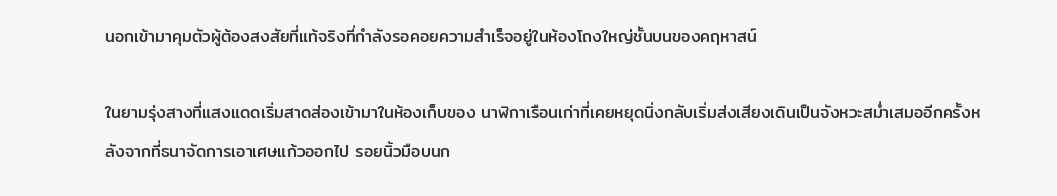นอกเข้ามาคุมตัวผู้ต้องสงสัยที่แท้จริงที่กำลังรอคอยความสำเร็จอยู่ในห้องโถงใหญ่ชั้นบนของคฤหาสน์

ในยามรุ่งสางที่แสงแดดเริ่มสาดส่องเข้ามาในห้องเก็บของ นาฬิกาเรือนเก่าที่เคยหยุดนิ่งกลับเริ่มส่งเสียงเดินเป็นจังหวะสม่ำเสมออีกครั้งหลังจากที่ธนาจัดการเอาเศษแก้วออกไป รอยนิ้วมือบนก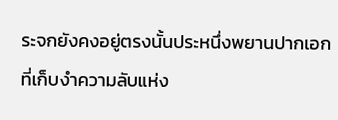ระจกยังคงอยู่ตรงนั้นประหนึ่งพยานปากเอกที่เก็บงำความลับแห่ง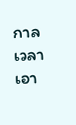กาลเวลาเอา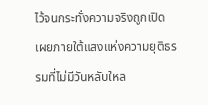ไว้จนกระทั่งความจริงถูกเปิดเผยภายใต้แสงแห่งความยุติธรรมที่ไม่มีวันหลับใหล